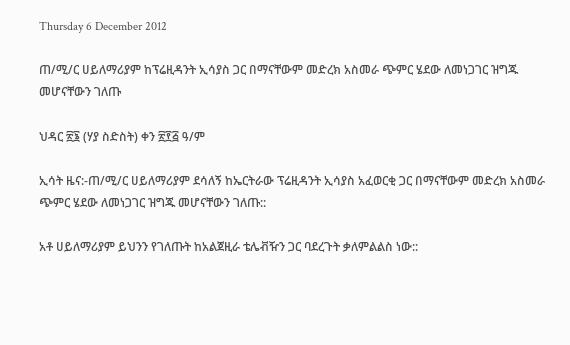Thursday 6 December 2012

ጠ/ሚ/ር ሀይለማሪያም ከፕሬዚዳንት ኢሳያስ ጋር በማናቸውም መድረክ አስመራ ጭምር ሄደው ለመነጋገር ዝግጁ መሆናቸውን ገለጡ

ህዳር ፳፮ (ሃያ ስድስት) ቀን ፳፻፭ ዓ/ም

ኢሳት ዜና:-ጠ/ሚ/ር ሀይለማሪያም ደሳለኝ ከኤርትራው ፕሬዚዳንት ኢሳያስ አፈወርቂ ጋር በማናቸውም መድረክ አስመራ ጭምር ሄደው ለመነጋገር ዝግጁ መሆናቸውን ገለጡ::

አቶ ሀይለማሪያም ይህንን የገለጡት ከአልጀዚራ ቴሌቭዥን ጋር ባደረጉት ቃለምልልስ ነው::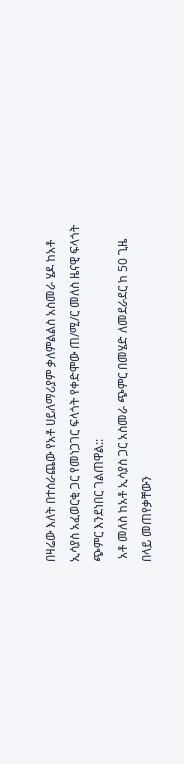በዛሬው እለት በተሰራጨው የአቶ ሀይለማሪያም ቃለምልልስ አስመራ ሄዶ ከአቶ ኢሳያስ አፈወርቂ ጋር የመነጋገር ፍላጎት የቀድሞው ጠ/ሚ/ር መለስ ዜናዊ ፍላጎት ጭምር እንደነበር ገልጠዋል::
 አቶ መለስ ከአቶ ኢሳያስ ጋር አስመራ ጭምር በመሄድ ለመደራደር ከ 50 ጊዜ በላይ መጠየቃቸውን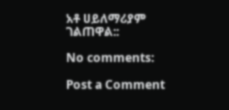አቶ ሀይለማሪያም ገልጠዋል::

No comments:

Post a Comment